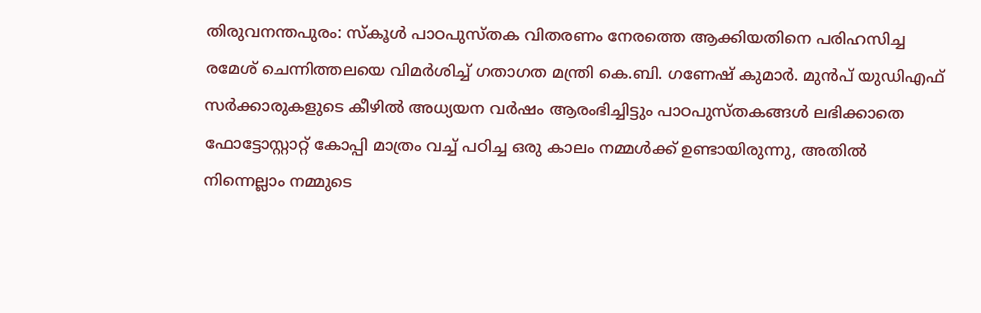തിരുവനന്തപുരം: സ്കൂൾ പാഠപുസ്തക വിതരണം നേരത്തെ ആക്കിയതിനെ പരിഹസിച്ച രമേശ് ചെന്നിത്തലയെ വിമർശിച്ച് ഗതാഗത മന്ത്രി കെ.ബി. ഗണേഷ് കുമാർ. മുൻപ് യുഡിഎഫ് സർക്കാരുകളുടെ കീഴിൽ അധ്യയന വർഷം ആരംഭിച്ചിട്ടും പാഠപുസ്തകങ്ങൾ ലഭിക്കാതെ ഫോട്ടോസ്റ്റാറ്റ് കോപ്പി മാത്രം വച്ച് പഠിച്ച ഒരു കാലം നമ്മൾക്ക് ഉണ്ടായിരുന്നു, അതിൽ നിന്നെല്ലാം നമ്മുടെ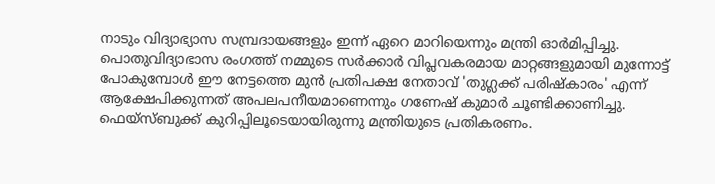നാടും വിദ്യാഭ്യാസ സമ്പ്രദായങ്ങളും ഇന്ന് ഏറെ മാറിയെന്നും മന്ത്രി ഓർമിപ്പിച്ചു.
പൊതുവിദ്യാഭാസ രംഗത്ത് നമ്മുടെ സർക്കാർ വിപ്ലവകരമായ മാറ്റങ്ങളുമായി മുന്നോട്ട് പോകുമ്പോൾ ഈ നേട്ടത്തെ മുൻ പ്രതിപക്ഷ നേതാവ് 'തുഗ്ലക്ക് പരിഷ്കാരം' എന്ന് ആക്ഷേപിക്കുന്നത് അപലപനീയമാണെന്നും ഗണേഷ് കുമാർ ചൂണ്ടിക്കാണിച്ചു. ഫെയ്സ്ബുക്ക് കുറിപ്പിലൂടെയായിരുന്നു മന്ത്രിയുടെ പ്രതികരണം.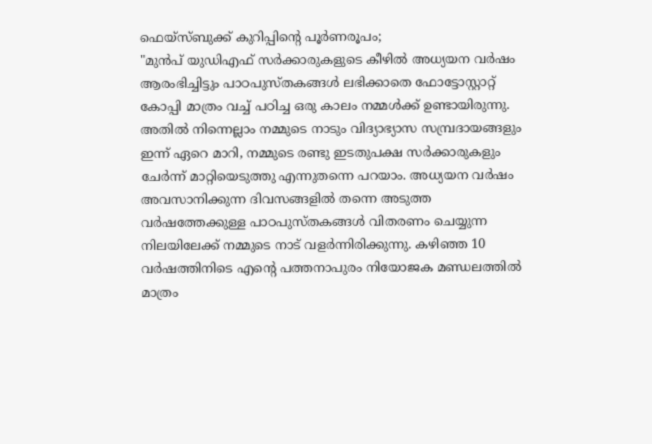ഫെയ്സ്ബുക്ക് കുറിപ്പിന്റെ പൂർണരൂപം;
"മുൻപ് യുഡിഎഫ് സർക്കാരുകളുടെ കീഴിൽ അധ്യയന വർഷം ആരംഭിച്ചിട്ടും പാഠപുസ്തകങ്ങൾ ലഭിക്കാതെ ഫോട്ടോസ്റ്റാറ്റ് കോപ്പി മാത്രം വച്ച് പഠിച്ച ഒരു കാലം നമ്മൾക്ക് ഉണ്ടായിരുന്നു. അതിൽ നിന്നെല്ലാം നമ്മുടെ നാടും വിദ്യാഭ്യാസ സമ്പ്രദായങ്ങളും ഇന്ന് ഏറെ മാറി, നമ്മുടെ രണ്ടു ഇടതുപക്ഷ സർക്കാരുകളും ചേർന്ന് മാറ്റിയെടുത്തു എന്നുതന്നെ പറയാം. അധ്യയന വർഷം അവസാനിക്കുന്ന ദിവസങ്ങളിൽ തന്നെ അടുത്ത വർഷത്തേക്കുള്ള പാഠപുസ്തകങ്ങൾ വിതരണം ചെയ്യുന്ന നിലയിലേക്ക് നമ്മുടെ നാട് വളർന്നിരിക്കുന്നു. കഴിഞ്ഞ 10 വർഷത്തിനിടെ എന്റെ പത്തനാപുരം നിയോജക മണ്ഡലത്തിൽ മാത്രം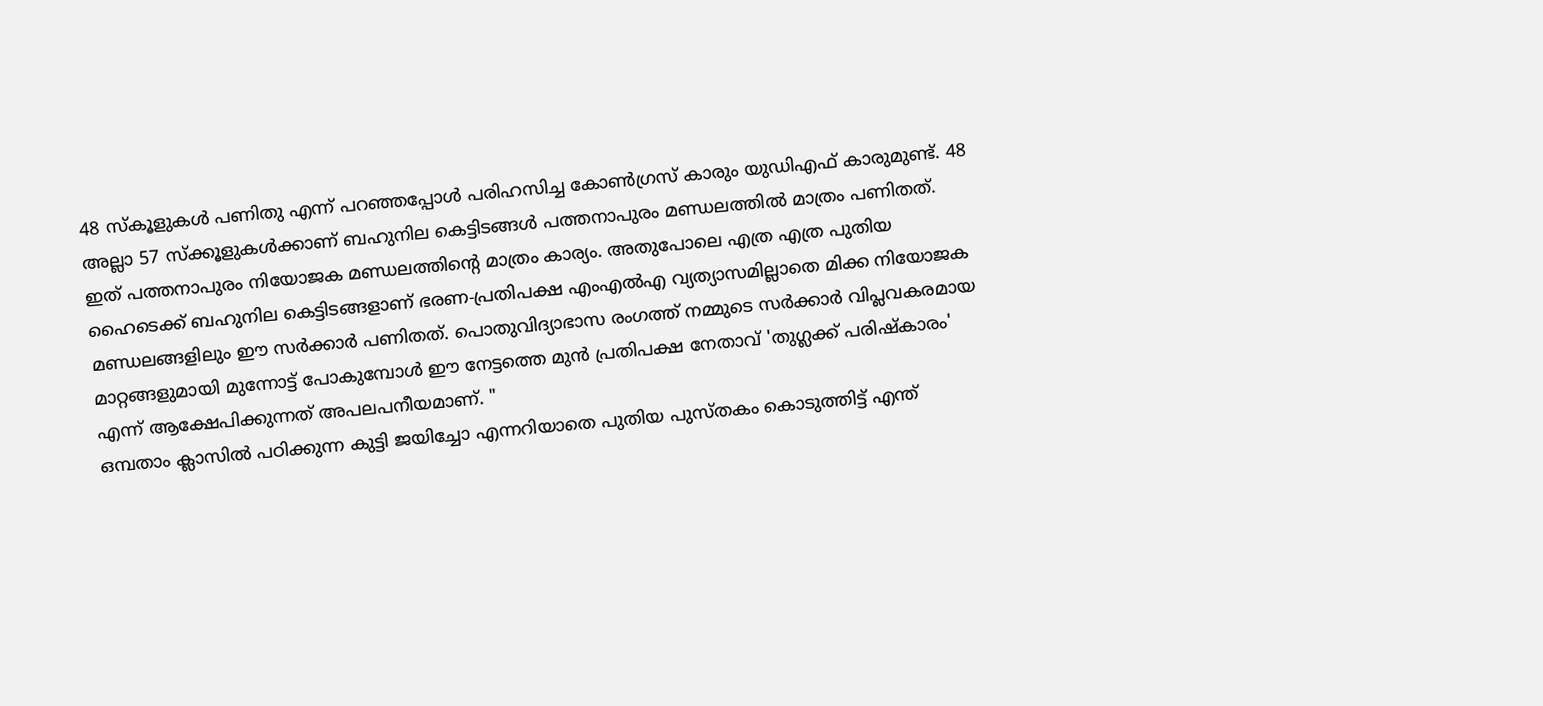48 സ്കൂളുകൾ പണിതു എന്ന് പറഞ്ഞപ്പോൾ പരിഹസിച്ച കോൺഗ്രസ് കാരും യുഡിഎഫ് കാരുമുണ്ട്. 48 അല്ലാ 57 സ്ക്കൂളുകൾക്കാണ് ബഹുനില കെട്ടിടങ്ങൾ പത്തനാപുരം മണ്ഡലത്തിൽ മാത്രം പണിതത്. ഇത് പത്തനാപുരം നിയോജക മണ്ഡലത്തിന്റെ മാത്രം കാര്യം. അതുപോലെ എത്ര എത്ര പുതിയ ഹൈടെക്ക് ബഹുനില കെട്ടിടങ്ങളാണ് ഭരണ-പ്രതിപക്ഷ എംഎൽഎ വ്യത്യാസമില്ലാതെ മിക്ക നിയോജക മണ്ഡലങ്ങളിലും ഈ സർക്കാർ പണിതത്. പൊതുവിദ്യാഭാസ രംഗത്ത് നമ്മുടെ സർക്കാർ വിപ്ലവകരമായ മാറ്റങ്ങളുമായി മുന്നോട്ട് പോകുമ്പോൾ ഈ നേട്ടത്തെ മുൻ പ്രതിപക്ഷ നേതാവ് 'തുഗ്ലക്ക് പരിഷ്കാരം' എന്ന് ആക്ഷേപിക്കുന്നത് അപലപനീയമാണ്. "
ഒമ്പതാം ക്ലാസിൽ പഠിക്കുന്ന കുട്ടി ജയിച്ചോ എന്നറിയാതെ പുതിയ പുസ്തകം കൊടുത്തിട്ട് എന്ത്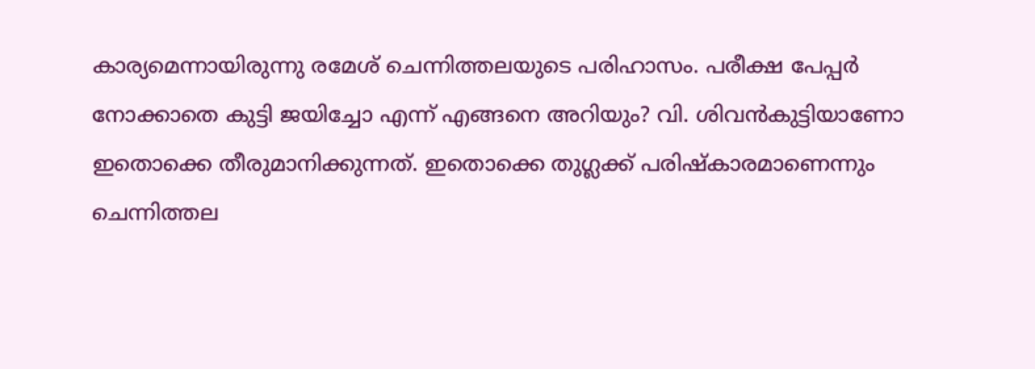കാര്യമെന്നായിരുന്നു രമേശ് ചെന്നിത്തലയുടെ പരിഹാസം. പരീക്ഷ പേപ്പർ നോക്കാതെ കുട്ടി ജയിച്ചോ എന്ന് എങ്ങനെ അറിയും? വി. ശിവൻകുട്ടിയാണോ ഇതൊക്കെ തീരുമാനിക്കുന്നത്. ഇതൊക്കെ തുഗ്ലക്ക് പരിഷ്കാരമാണെന്നും ചെന്നിത്തല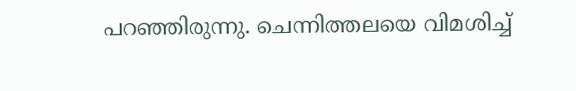പറഞ്ഞിരുന്നു. ചെന്നിത്തലയെ വിമശിച്ച്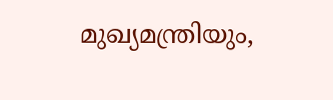മുഖ്യമന്ത്രിയും,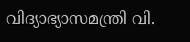വിദ്യാഭ്യാസമന്ത്രി വി.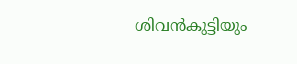ശിവൻകുട്ടിയും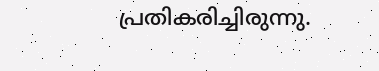പ്രതികരിച്ചിരുന്നു.